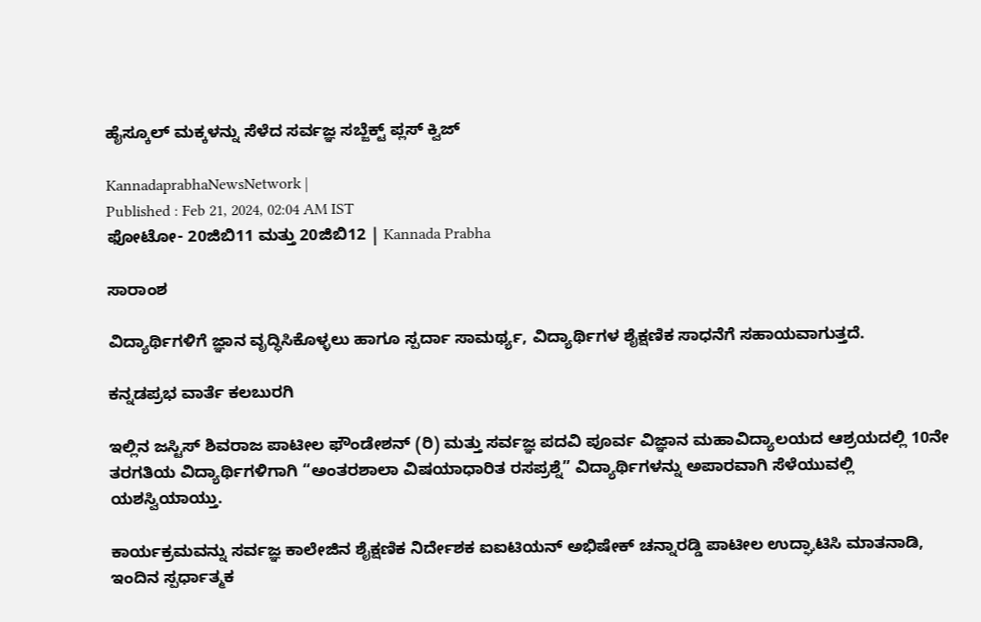ಹೈಸ್ಕೂಲ್‌ ಮಕ್ಕಳನ್ನು ಸೆಳೆದ ಸರ್ವಜ್ಞ ಸಬ್ಜೆಕ್ಟ್ ಪ್ಲಸ್‍ ಕ್ವಿಜ್

KannadaprabhaNewsNetwork |
Published : Feb 21, 2024, 02:04 AM IST
ಫೋಟೋ- 20ಜಿಬಿ11 ಮತ್ತು 20ಜಿಬಿ12 | Kannada Prabha

ಸಾರಾಂಶ

ವಿದ್ಯಾರ್ಥಿಗಳಿಗೆ ಜ್ಞಾನ ವೃದ್ಧಿಸಿಕೊಳ್ಳಲು ಹಾಗೂ ಸ್ಪರ್ದಾ ಸಾಮರ್ಥ್ಯ, ವಿದ್ಯಾರ್ಥಿಗಳ ಶೈಕ್ಷಣಿಕ ಸಾಧನೆಗೆ ಸಹಾಯವಾಗುತ್ತದೆ.

ಕನ್ನಡಪ್ರಭ ವಾರ್ತೆ ಕಲಬುರಗಿ

ಇಲ್ಲಿನ ಜಸ್ಟಿಸ್ ಶಿವರಾಜ ಪಾಟೀಲ ಫೌಂಡೇಶನ್‌ (ರಿ) ಮತ್ತು ಸರ್ವಜ್ಞ ಪದವಿ ಪೂರ್ವ ವಿಜ್ಞಾನ ಮಹಾವಿದ್ಯಾಲಯದ ಆಶ್ರಯದಲ್ಲಿ 10ನೇ ತರಗತಿಯ ವಿದ್ಯಾರ್ಥಿಗಳಿಗಾಗಿ “ಅಂತರಶಾಲಾ ವಿಷಯಾಧಾರಿತ ರಸಪ್ರಶ್ನೆ” ವಿದ್ಯಾರ್ಥಿಗಳನ್ನು ಅಪಾರವಾಗಿ ಸೆಳೆಯುವಲ್ಲಿ ಯಶಸ್ವಿಯಾಯ್ತು.

ಕಾರ್ಯಕ್ರಮವನ್ನು ಸರ್ವಜ್ಞ ಕಾಲೇಜಿನ ಶೈಕ್ಷಣಿಕ ನಿರ್ದೇಶಕ ಐಐಟಿಯನ್ ಅಭಿಷೇಕ್ ಚನ್ನಾರಡ್ಡಿ ಪಾಟೀಲ ಉದ್ಘಾಟಿಸಿ ಮಾತನಾಡಿ, ಇಂದಿನ ಸ್ಪರ್ಧಾತ್ಮಕ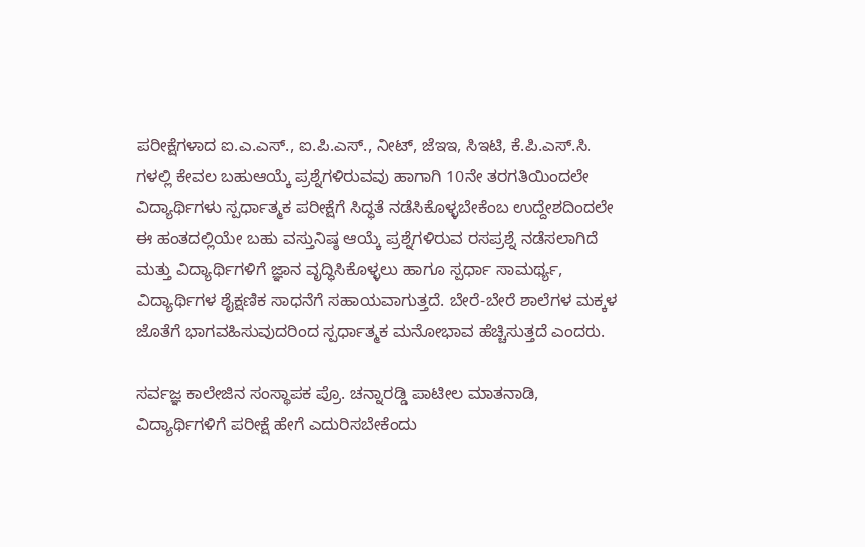ಪರೀಕ್ಷೆಗಳಾದ ಐ.ಎ.ಎಸ್., ಐ.ಪಿ.ಎಸ್., ನೀಟ್, ಜೆಇಇ, ಸಿಇಟಿ, ಕೆ.ಪಿ.ಎಸ್.ಸಿ. ಗಳಲ್ಲಿ ಕೇವಲ ಬಹುಆಯ್ಕೆ ಪ್ರಶ್ನೆಗಳಿರುವವು ಹಾಗಾಗಿ 10ನೇ ತರಗತಿಯಿಂದಲೇ ವಿದ್ಯಾರ್ಥಿಗಳು ಸ್ಪರ್ಧಾತ್ಮಕ ಪರೀಕ್ಷೆಗೆ ಸಿದ್ಧತೆ ನಡೆಸಿಕೊಳ್ಳಬೇಕೆಂಬ ಉದ್ದೇಶದಿಂದಲೇ ಈ ಹಂತದಲ್ಲಿಯೇ ಬಹು ವಸ್ತುನಿಷ್ಠ ಆಯ್ಕೆ ಪ್ರಶ್ನೆಗಳಿರುವ ರಸಪ್ರಶ್ನೆ ನಡೆಸಲಾಗಿದೆ ಮತ್ತು ವಿದ್ಯಾರ್ಥಿಗಳಿಗೆ ಜ್ಞಾನ ವೃದ್ಧಿಸಿಕೊಳ್ಳಲು ಹಾಗೂ ಸ್ಪರ್ಧಾ ಸಾಮರ್ಥ್ಯ, ವಿದ್ಯಾರ್ಥಿಗಳ ಶೈಕ್ಷಣಿಕ ಸಾಧನೆಗೆ ಸಹಾಯವಾಗುತ್ತದೆ. ಬೇರೆ-ಬೇರೆ ಶಾಲೆಗಳ ಮಕ್ಕಳ ಜೊತೆಗೆ ಭಾಗವಹಿಸುವುದರಿಂದ ಸ್ಪರ್ಧಾತ್ಮಕ ಮನೋಭಾವ ಹೆಚ್ಚಿಸುತ್ತದೆ ಎಂದರು.

ಸರ್ವಜ್ಞ ಕಾಲೇಜಿನ ಸಂಸ್ಥಾಪಕ ಪ್ರೊ. ಚನ್ನಾರಡ್ಡಿ ಪಾಟೀಲ ಮಾತನಾಡಿ, ವಿದ್ಯಾರ್ಥಿಗಳಿಗೆ ಪರೀಕ್ಷೆ ಹೇಗೆ ಎದುರಿಸಬೇಕೆಂದು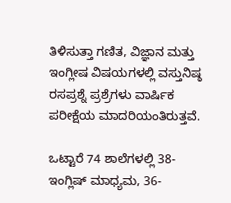ತಿಳಿಸುತ್ತಾ ಗಣಿತ, ವಿಜ್ಞಾನ ಮತ್ತು ಇಂಗ್ಲೀಷ ವಿಷಯಗಳಲ್ಲಿ ವಸ್ತುನಿಷ್ಠ ರಸಪ್ರಶ್ನೆ ಪ್ರಶ್ರೆಗಳು ವಾರ್ಷಿಕ ಪರೀಕ್ಷೆಯ ಮಾದರಿಯಂತಿರುತ್ತವೆ.

ಒಟ್ಟಾರೆ 74 ಶಾಲೆಗಳಲ್ಲಿ 38-ಇಂಗ್ಲಿಷ್‌ ಮಾಧ್ಯಮ, 36-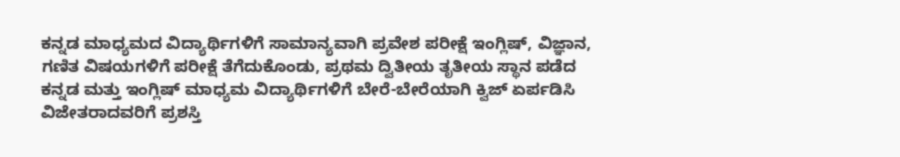ಕನ್ನಡ ಮಾಧ್ಯಮದ ವಿದ್ಯಾರ್ಥಿಗಳಿಗೆ ಸಾಮಾನ್ಯವಾಗಿ ಪ್ರವೇಶ ಪರೀಕ್ಷೆ ಇಂಗ್ಲಿಷ್‌, ವಿಜ್ಞಾನ, ಗಣಿತ ವಿಷಯಗಳಿಗೆ ಪರೀಕ್ಷೆ ತೆಗೆದುಕೊಂಡು, ಪ್ರಥಮ ದ್ವಿತೀಯ ತೃತೀಯ ಸ್ಥಾನ ಪಡೆದ ಕನ್ನಡ ಮತ್ತು ಇಂಗ್ಲಿಷ್‌ ಮಾಧ್ಯಮ ವಿದ್ಯಾರ್ಥಿಗಳಿಗೆ ಬೇರೆ-ಬೇರೆಯಾಗಿ ಕ್ವಿಜ್‌ ಏರ್ಪಡಿಸಿ ವಿಜೇತರಾದವರಿಗೆ ಪ್ರಶಸ್ತಿ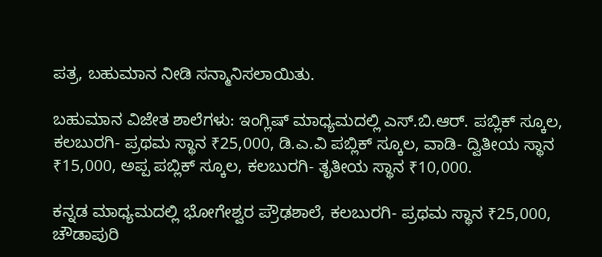ಪತ್ರ, ಬಹುಮಾನ ನೀಡಿ ಸನ್ಮಾನಿಸಲಾಯಿತು.

ಬಹುಮಾನ ವಿಜೇತ ಶಾಲೆಗಳು: ಇಂಗ್ಲಿಷ್‌ ಮಾಧ್ಯಮದಲ್ಲಿ ಎಸ್.ಬಿ.ಆರ್. ಪಬ್ಲಿಕ್ ಸ್ಕೂಲ, ಕಲಬುರಗಿ- ಪ್ರಥಮ ಸ್ಥಾನ ₹25,000, ಡಿ.ಎ.ವಿ ಪಬ್ಲಿಕ್ ಸ್ಕೂಲ, ವಾಡಿ- ದ್ವಿತೀಯ ಸ್ಥಾನ ₹15,000, ಅಪ್ಪ ಪಬ್ಲಿಕ್ ಸ್ಕೂಲ, ಕಲಬುರಗಿ- ತೃತೀಯ ಸ್ಥಾನ ₹10,000.

ಕನ್ನಡ ಮಾಧ್ಯಮದಲ್ಲಿ ಭೋಗೇಶ್ವರ ಪ್ರೌಢಶಾಲೆ, ಕಲಬುರಗಿ- ಪ್ರಥಮ ಸ್ಥಾನ ₹25,000, ಚೌಡಾಪುರಿ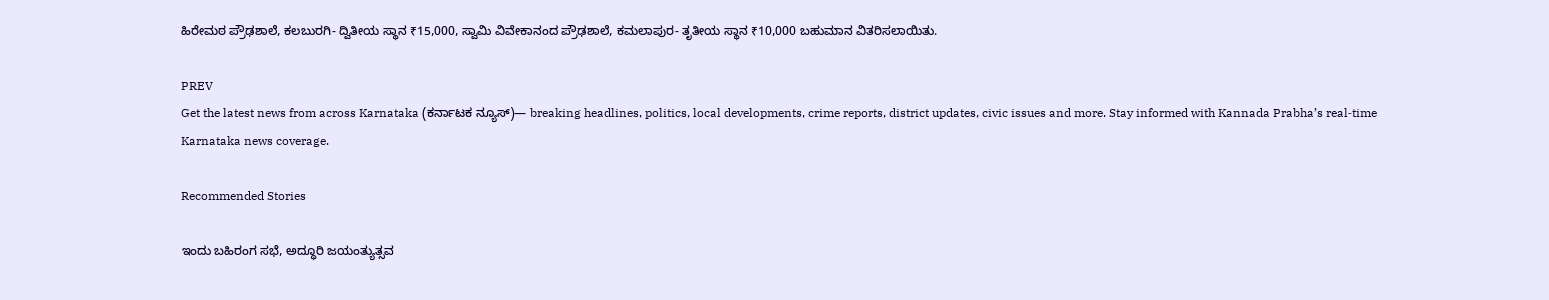ಹಿರೇಮಠ ಪ್ರೌಢಶಾಲೆ, ಕಲಬುರಗಿ- ದ್ವಿತೀಯ ಸ್ಥಾನ ₹15,000, ಸ್ವಾಮಿ ವಿವೇಕಾನಂದ ಪ್ರೌಢಶಾಲೆ, ಕಮಲಾಪುರ- ತೃತೀಯ ಸ್ಥಾನ ₹10,000 ಬಹುಮಾನ ವಿತರಿಸಲಾಯಿತು.

PREV
Get the latest news from across Karnataka (ಕರ್ನಾಟಕ ನ್ಯೂಸ್)— breaking headlines, politics, local developments, crime reports, district updates, civic issues and more. Stay informed with Kannada Prabha’s real‑time Karnataka news coverage.

Recommended Stories

ಇಂದು ಬಹಿರಂಗ ಸಭೆ, ಅದ್ಧೂರಿ ಜಯಂತ್ಯುತ್ಸವ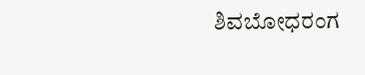ಶಿವಬೋಧರಂಗ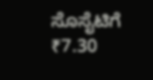ಸೊಸೈಟಿಗೆ ₹7.30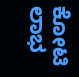ಕೋಟಿ ಲಾಭ